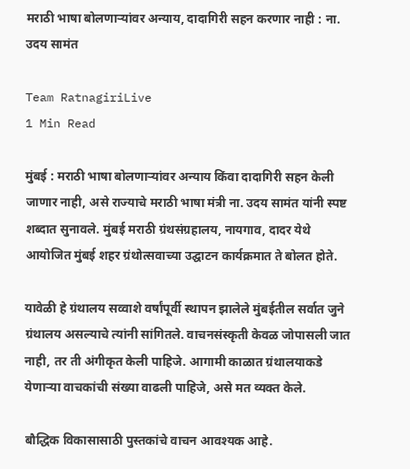मराठी भाषा बोलणाऱ्यांवर अन्याय, दादागिरी सहन करणार नाही : ना. उदय सामंत

Team RatnagiriLive
1 Min Read

मुंबई : मराठी भाषा बोलणाऱ्यांवर अन्याय किंवा दादागिरी सहन केली जाणार नाही, असे राज्याचे मराठी भाषा मंत्री ना. उदय सामंत यांनी स्पष्ट शब्दात सुनावले. मुंबई मराठी ग्रंथसंग्रहालय, नायगाव, दादर येथे आयोजित मुंबई शहर ग्रंथोत्सवाच्या उद्घाटन कार्यक्रमात ते बोलत होते.

यावेळी हे ग्रंथालय सव्वाशे वर्षांपूर्वी स्थापन झालेले मुंबईतील सर्वात जुने ग्रंथालय असल्याचे त्यांनी सांगितले. वाचनसंस्कृती केवळ जोपासली जात नाही, तर ती अंगीकृत केली पाहिजे. आगामी काळात ग्रंथालयाकडे येणाऱ्या वाचकांची संख्या वाढली पाहिजे, असे मत व्यक्त केले.

बौद्धिक विकासासाठी पुस्तकांचे वाचन आवश्यक आहे.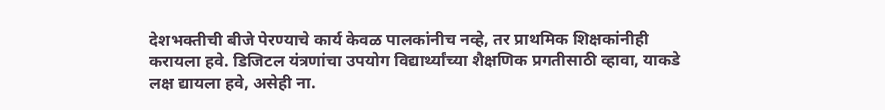देशभक्तीची बीजे पेरण्याचे कार्य केवळ पालकांनीच नव्हे, तर प्राथमिक शिक्षकांनीही करायला हवे. डिजिटल यंत्रणांचा उपयोग विद्यार्थ्यांच्या शैक्षणिक प्रगतीसाठी व्हावा, याकडे लक्ष द्यायला हवे, असेही ना.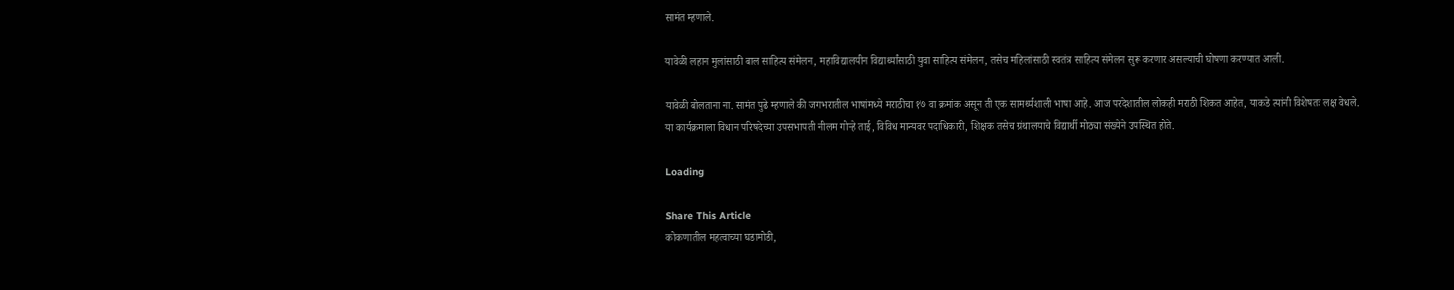सामंत म्हणाले.

यावेळी लहान मुलांसाठी बाल साहित्य संमेलन, महाविद्यालयीन विद्यार्थ्यांसाठी युवा साहित्य संमेलन, तसेच महिलांसाठी स्वतंत्र साहित्य संमेलन सुरू करणार असल्याची घोषणा करण्यात आली.

यावेळी बोलताना ना. सामंत पुढे म्हणाले की जगभरातील भाषांमध्ये मराठीचा १७ वा क्रमांक असून ती एक सामर्थ्यशाली भाषा आहे. आज परदेशातील लोकही मराठी शिकत आहेत, याकडे त्यांनी विशेषतः लक्ष वेधले.
या कार्यक्रमाला विधान परिषदेच्या उपसभापती नीलम गोऱ्हे ताई, विविध मान्यवर पदाधिकारी, शिक्षक तसेच ग्रंथालयाचे विद्यार्थी मोठ्या संख्येने उपस्थित होते.

Loading

Share This Article
कोकणातील महत्वाच्या घडामोडी,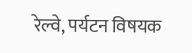रेल्वे, पर्यटन विषयक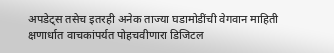अपडेट्स तसेच इतरही अनेक ताज्या घडामोडींची वेगवान माहिती क्षणार्धात वाचकांपर्यत पोहचवीणारा डिजिटल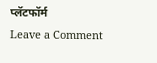प्लॅटफॉर्म
Leave a Comment